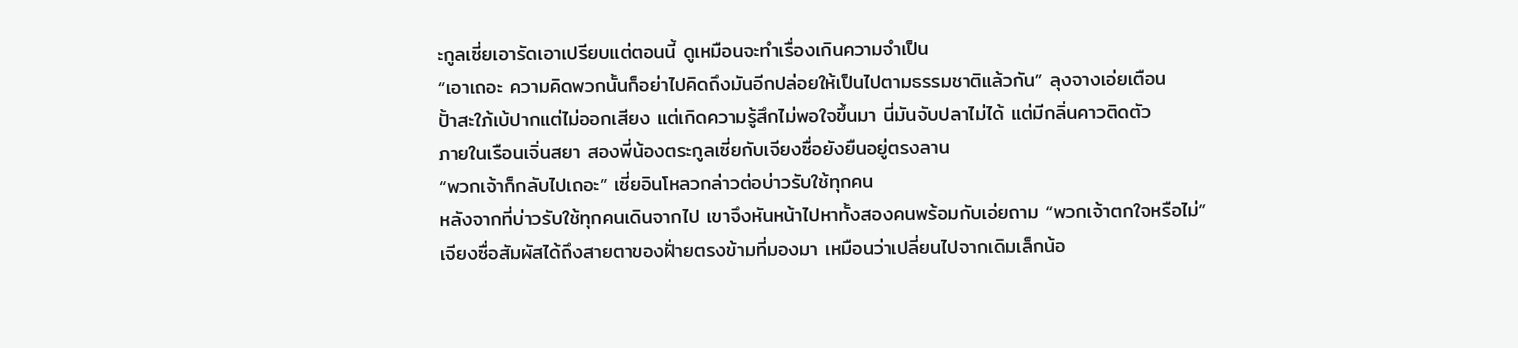ะกูลเซี่ยเอารัดเอาเปรียบแต่ตอนนี้ ดูเหมือนจะทำเรื่องเกินความจำเป็น
“เอาเถอะ ความคิดพวกนั้นก็อย่าไปคิดถึงมันอีกปล่อยให้เป็นไปตามธรรมชาติแล้วกัน” ลุงจางเอ่ยเตือน
ปั้าสะใภ้เบ้ปากแต่ไม่ออกเสียง แต่เกิดความรู้สึกไม่พอใจขึ้นมา นี่มันจับปลาไม่ได้ แต่มีกลิ่นคาวติดตัว
ภายในเรือนเจิ่นสยา สองพี่น้องตระกูลเซี่ยกับเจียงซื่อยังยืนอยู่ตรงลาน
“พวกเจ้าก็กลับไปเถอะ” เซี่ยอินโหลวกล่าวต่อบ่าวรับใช้ทุกคน
หลังจากที่บ่าวรับใช้ทุกคนเดินจากไป เขาจึงหันหน้าไปหาทั้งสองคนพร้อมกับเอ่ยถาม “พวกเจ้าตกใจหรือไม่”
เจียงซื่อสัมผัสได้ถึงสายตาของฝั่ายตรงข้ามที่มองมา เหมือนว่าเปลี่ยนไปจากเดิมเล็กน้อ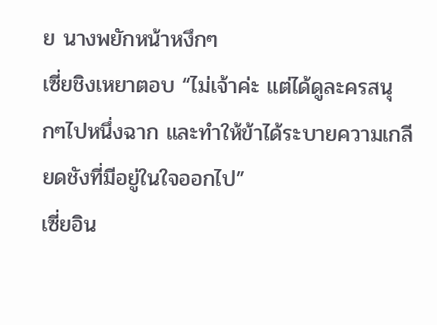ย นางพยักหน้าหงึกๆ
เซี่ยชิงเหยาตอบ “ไม่เจ้าค่ะ แต่ได้ดูละครสนุกๆไปหนึ่งฉาก และทำให้ข้าได้ระบายความเกลียดชังที่มีอยู่ในใจออกไป”
เซี่ยอิน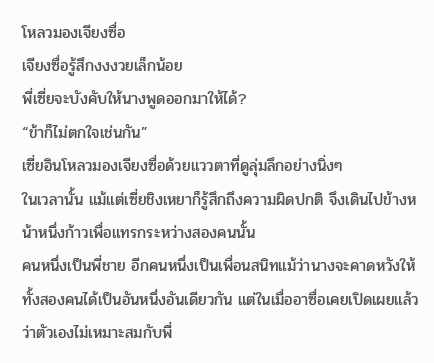โหลวมองเจียงซื่อ
เจียงซื่อรู้สึกงงงวยเล็กน้อย
พี่เซี่ยจะบังคับให้นางพูดออกมาให้ได้?
“ข้าก็ไม่ตกใจเช่นกัน”
เซี่ยอินโหลวมองเจียงซื่อด้วยแววตาที่ดูลุ่มลึกอย่างนิ่งๆ
ในเวลานั้น แม้แต่เซี่ยชิงเหยาก็รู้สึกถึงความผิดปกติ จึงเดินไปข้างหน้าหนึ่งก้าวเพื่อแทรกระหว่างสองคนนั้น
คนหนึ่งเป็นพี่ชาย อีกคนหนึ่งเป็นเพื่อนสนิทแม้ว่านางจะคาดหวังให้ทั้งสองคนได้เป็นอันหนึ่งอันเดียวกัน แต่ในเมื่ออาซื่อเคยเปิดเผยแล้วว่าตัวเองไม่เหมาะสมกับพี่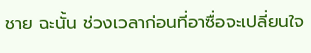ชาย ฉะนั้น ช่วงเวลาก่อนที่อาซื่อจะเปลี่ยนใจ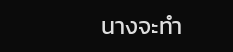นางจะทำ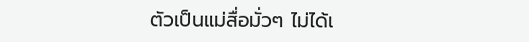ตัวเป็นแม่สื่อมั่วๆ ไม่ได้เ